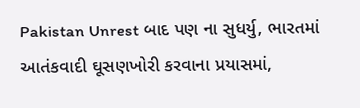Pakistan Unrest બાદ પણ ના સુધર્યુ, ભારતમાં આતંકવાદી ઘૂસણખોરી કરવાના પ્રયાસમાં,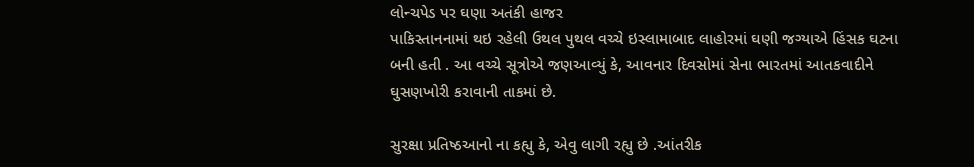લોન્ચપેડ પર ઘણા અતંકી હાજર
પાકિસ્તાનનામાં થઇ રહેલી ઉથલ પુથલ વચ્ચે ઇસ્લામાબાદ લાહોરમાં ઘણી જગ્યાએ હિંસક ઘટના બની હતી . આ વચ્ચે સૂત્રોએ જણઆવ્યું કે, આવનાર દિવસોમાં સેના ભારતમાં આતકવાદીને ઘુસણખોરી કરાવાની તાકમાં છે.

સુરક્ષા પ્રતિષ્ઠઆનો ના કહ્યુ કે, એવુ લાગી રહ્યુ છે .આંતરીક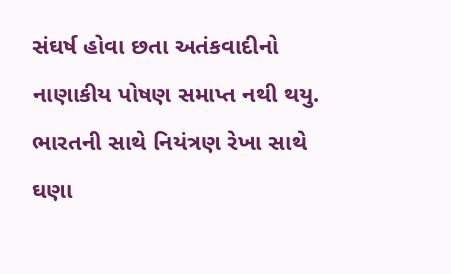સંઘર્ષ હોવા છતા અતંકવાદીનો નાણાકીય પોષણ સમાપ્ત નથી થયુ. ભારતની સાથે નિયંત્રણ રેખા સાથે ઘણા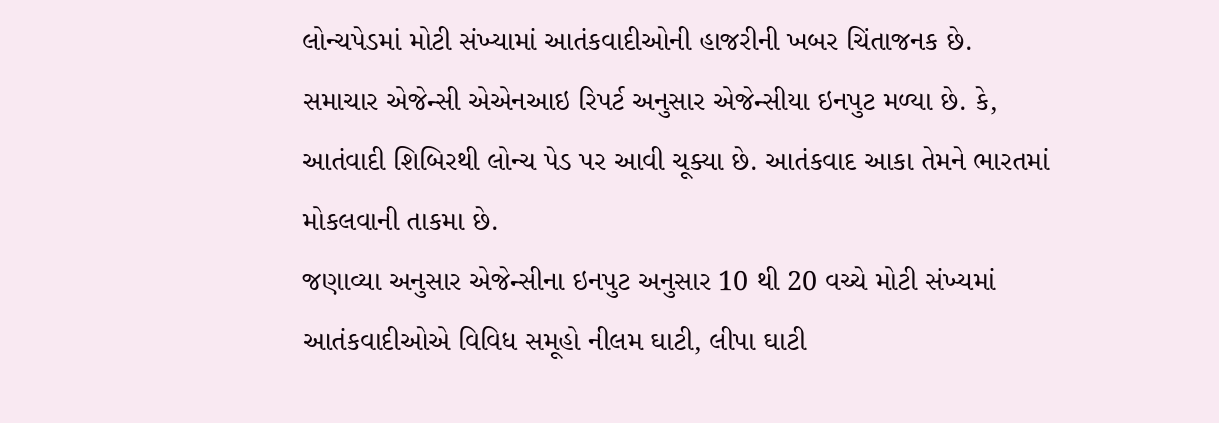લોન્ચપેડમાં મોટી સંખ્યામાં આતંકવાદીઓની હાજરીની ખબર ચિંતાજનક છે.
સમાચાર એજેન્સી એએનઆઇ રિપર્ટ અનુસાર એજેન્સીયા ઇનપુટ મળ્યા છે. કે, આતંવાદી શિબિરથી લોન્ચ પેડ પર આવી ચૂક્યા છે. આતંકવાદ આકા તેમને ભારતમાં મોકલવાની તાકમા છે.
જણાવ્યા અનુસાર એજેન્સીના ઇનપુટ અનુસાર 10 થી 20 વચ્ચે મોટી સંખ્યમાં આતંકવાદીઓએ વિવિધ સમૂહો નીલમ ઘાટી, લીપા ઘાટી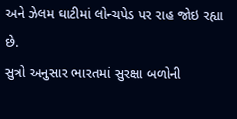અને ઝેલમ ઘાટીમાં લોન્ચપેડ પર રાહ જોઇ રહ્યા છે.
સુત્રો અનુસાર ભારતમાં સુરક્ષા બળોની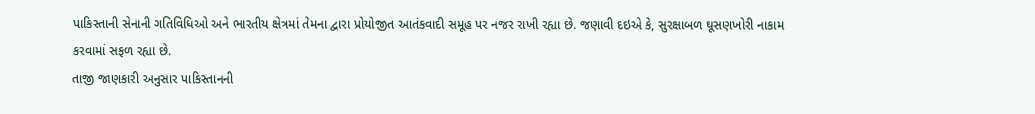પાકિસ્તાની સેનાની ગતિવિધિઓ અને ભારતીય ક્ષેત્રમાં તેમના દ્વારા પ્રોયોજીત આતંકવાદી સમૂહ પર નજર રાખી રહ્યા છે. જણાવી દઇએ કે, સુરક્ષાબળ ઘૂસણખોરી નાકામ કરવામાં સફળ રહ્યા છે.
તાજી જાણકારી અનુસાર પાકિસ્તાનની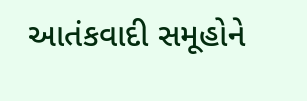આતંકવાદી સમૂહોને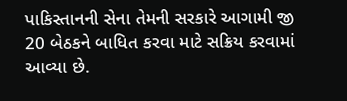પાકિસ્તાનની સેના તેમની સરકારે આગામી જી 20 બેઠકને બાધિત કરવા માટે સક્રિય કરવામાં આવ્યા છે.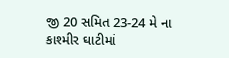જી 20 સમિત 23-24 મે ના કાશ્મીર ઘાટીમાં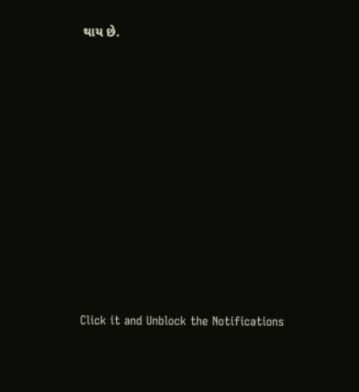થાય છે.












Click it and Unblock the Notifications